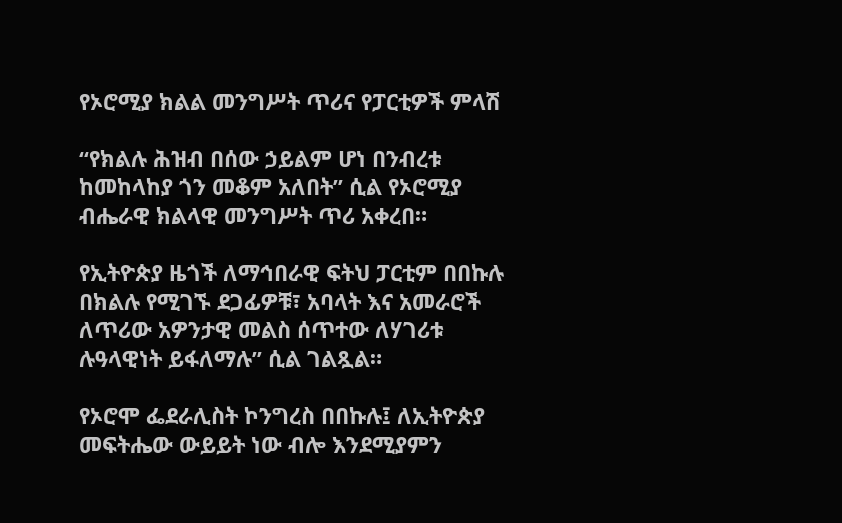የኦሮሚያ ክልል መንግሥት ጥሪና የፓርቲዎች ምላሽ

“የክልሉ ሕዝብ በሰው ኃይልም ሆነ በንብረቱ ከመከላከያ ጎን መቆም አለበት” ሲል የኦሮሚያ ብሔራዊ ክልላዊ መንግሥት ጥሪ አቀረበ።

የኢትዮጵያ ዜጎች ለማኅበራዊ ፍትህ ፓርቲም በበኩሉ በክልሉ የሚገኙ ደጋፊዎቹ፣ አባላት እና አመራሮች ለጥሪው አዎንታዊ መልስ ሰጥተው ለሃገሪቱ ሉዓላዊነት ይፋለማሉ” ሲል ገልጿል።

የኦሮሞ ፌደራሊስት ኮንግረስ በበኩሉ፤ ለኢትዮጵያ መፍትሔው ውይይት ነው ብሎ እንደሚያምን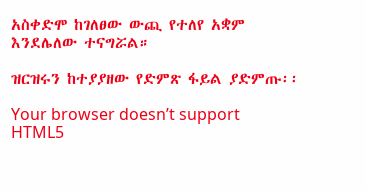አስቀድሞ ከገለፀው ውጪ የተለየ አቋም እንደሌለው ተናግሯል።

ዝርዝሩን ከተያያዘው የድምጽ ፋይል ያድምጡ፡፡

Your browser doesn’t support HTML5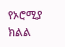የኦሮሚያ ክልል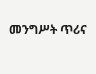መንግሥት ጥሪና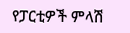የፓርቲዎች ምላሽ